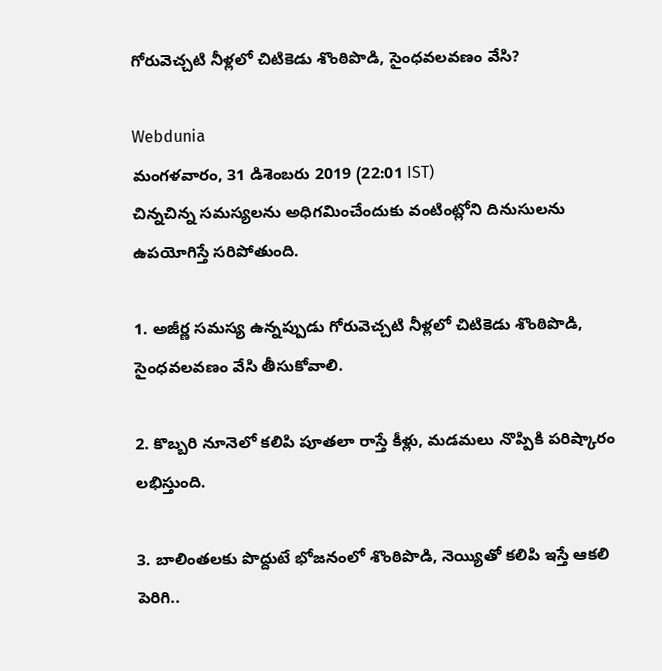గోరువెచ్చటి నీళ్లలో చిటికెడు శొంఠిపొడి, సైంధవలవణం వేసి?

Webdunia
మంగళవారం, 31 డిశెంబరు 2019 (22:01 IST)
చిన్నచిన్న సమస్యలను అధిగమించేందుకు వంటింట్లోని దినుసులను ఉపయోగిస్తే సరిపోతుంది.

1. అజీర్ణ సమస్య ఉన్నప్పుడు గోరువెచ్చటి నీళ్లలో చిటికెడు శొంఠిపొడి, సైంధవలవణం వేసి తీసుకోవాలి.

2. కొబ్బరి నూనెలో కలిపి పూతలా రాస్తే కీళ్లు, మడమలు నొప్పికి పరిష్కారం లభిస్తుంది.

3. బాలింతలకు పొద్దుటే భోజనంలో శొంఠిపొడి, నెయ్యితో కలిపి ఇస్తే ఆకలి పెరిగి..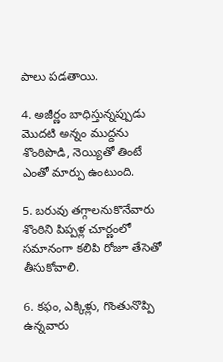పాలు పడతాయి.

4. అజీర్ణం బాధిస్తున్నప్పుడు మొదటి అన్నం ముద్దను శొంఠిపొడి, నెయ్యితో తింటే ఎంతో మార్పు ఉంటుంది.

5. బరువు తగ్గాలనుకొనేవారు శొంఠిని పిప్పళ్ల చూర్ణంలో సమానంగా కలిపి రోజూ తేసెతో తీసుకోవాలి.

6. కఫం, ఎక్కిళ్లు, గొంతునొప్పి ఉన్నవారు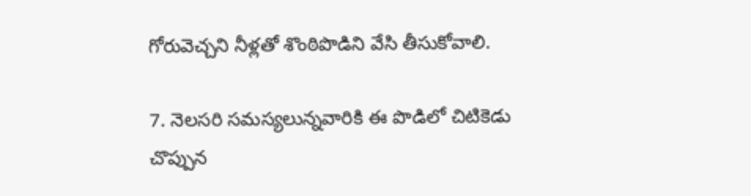గోరువెచ్చని నీళ్లతో శొంఠిపొడిని వేసి తీసుకోవాలి.

7. నెలసరి సమస్యలున్నవారికి ఈ పొడిలో చిటికెడు చొప్పున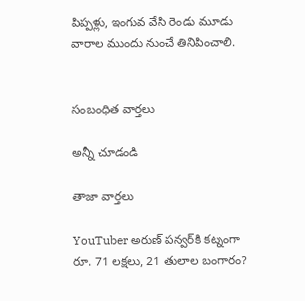పిప్పళ్లు, ఇంగువ వేసి రెండు మూడు వారాల ముందు నుంచే తినిపించాలి.


సంబంధిత వార్తలు

అన్నీ చూడండి

తాజా వార్తలు

YouTuber అరుణ్‌ పన్వర్‌కి కట్నంగా రూ. 71 లక్షలు, 21 తులాల బంగారం?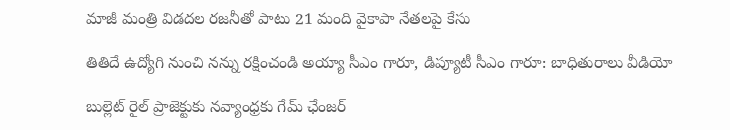మాజీ మంత్రి విడదల రజనీతో పాటు 21 మంది వైకాపా నేతలపై కేసు

తితిదే ఉద్యోగి నుంచి నన్ను రక్షించండి అయ్యా సీఎం గారూ, డిప్యూటీ సీఎం గారూ: బాధితురాలు వీడియో

బుల్లెట్ రైల్ ప్రాజెక్టుకు నవ్యాంధ్రకు గేమ్ ఛేంజర్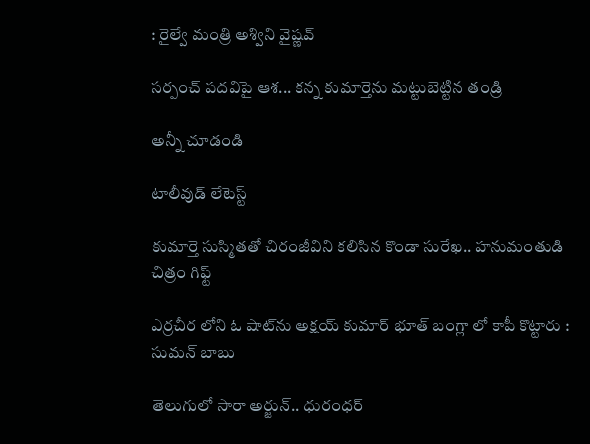: రైల్వే మంత్రి అశ్విని వైష్ణవ్

సర్పంచ్ పదవిపై ఆశ... కన్న కుమార్తెను మట్టుబెట్టిన తండ్రి

అన్నీ చూడండి

టాలీవుడ్ లేటెస్ట్

కుమార్తె సుస్మితతో చిరంజీవిని కలిసిన కొండా సురేఖ.. హనుమంతుడి చిత్రం గిఫ్ట్

ఎర్రచీర లోని ఓ షాట్‌ను అక్షయ్ కుమార్ భూత్ బంగ్లా లో కాపీ కొట్టారు : సుమన్ బాబు

తెలుగులో సారా అర్జున్.. ధురంధర్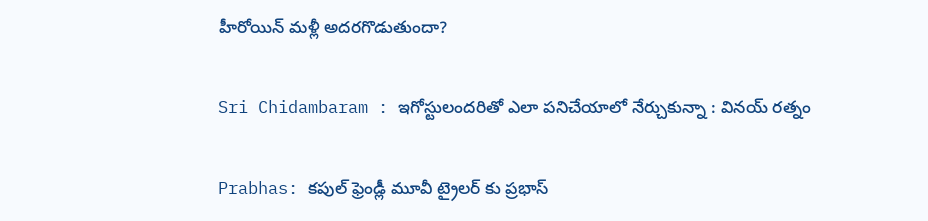హీరోయిన్ మళ్లీ అదరగొడుతుందా?

Sri Chidambaram : ఇగోస్టులందరితో ఎలా పనిచేయాలో నేర్చుకున్నా : వినయ్ రత్నం

Prabhas: కపుల్ ఫ్రెండ్లీ మూవీ ట్రైలర్ కు ప్రభాస్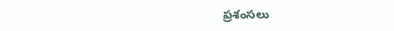ప్రశంసలు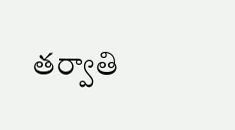తర్వాతి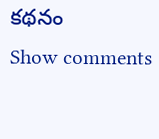కథనం
Show comments